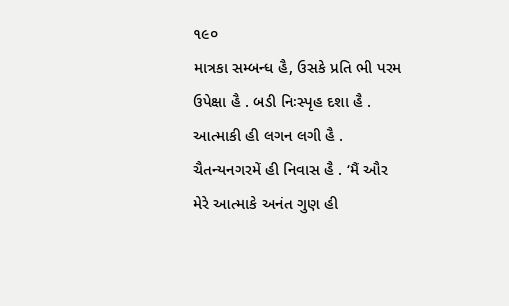૧૯૦
માત્રકા સમ્બન્ધ હૈ, ઉસકે પ્રતિ ભી પરમ ઉપેક્ષા હૈ . બડી નિઃસ્પૃહ દશા હૈ . આત્માકી હી લગન લગી હૈ . ચૈતન્યનગરમેં હી નિવાસ હૈ . ‘મૈં ઔર મેરે આત્માકે અનંત ગુણ હી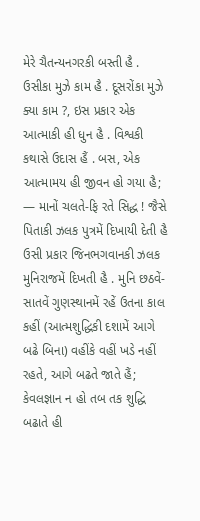મેરે ચૈતન્યનગરકી બસ્તી હૈ . ઉસીકા મુઝે કામ હૈ . દૂસરોંકા મુઝે ક્યા કામ ?, ઇસ પ્રકાર એક આત્માકી હી ધુન હૈ . વિશ્વકી કથાસે ઉદાસ હૈં . બસ, એક આત્મામય હી જીવન હો ગયા હૈ; — માનોં ચલતે-ફિ રતે સિદ્ધ ! જૈસે પિતાકી ઝલક પુત્રમેં દિખાયી દેતી હૈ ઉસી પ્રકાર જિનભગવાનકી ઝલક મુનિરાજમેં દિખતી હૈ . મુનિ છઠવેં-સાતવેં ગુણસ્થાનમેં રહેં ઉતના કાલ કહીં (આત્મશુદ્ધિકી દશામેં આગે બઢે બિના) વહીંકે વહીં ખડે નહીં રહતે, આગે બઢતે જાતે હૈં; કેવલજ્ઞાન ન હો તબ તક શુદ્ધિ બઢાતે હી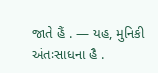જાતે હૈં . — યહ, મુનિકી અંતઃસાધના હૈ .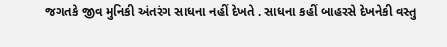જગતકે જીવ મુનિકી અંતરંગ સાધના નહીં દેખતે . સાધના કહીં બાહરસે દેખનેકી વસ્તુ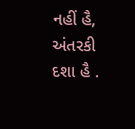નહીં હૈ, અંતરકી દશા હૈ .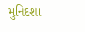મુનિદશા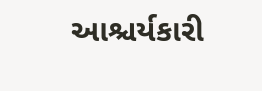આશ્ચર્યકારી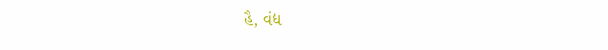હૈ, વંદ્ય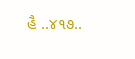હૈ ..૪૧૭..